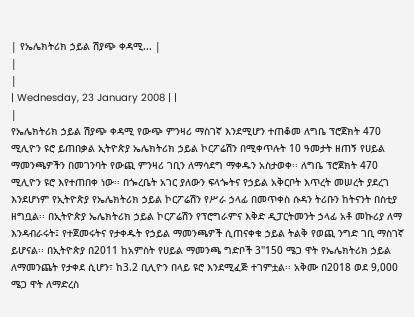| የኤሌክትሪክ ኃይል ሽያጭ ቀዳሚ... |
|
|
| Wednesday, 23 January 2008 | |
|
የኤሌክትሪክ ኃይል ሽያጭ ቀዳሚ የውጭ ምንዛሪ ማስገኛ እንደሚሆን ተጠቆመ ለግቤ ፕሮጀክት 470 ሚሊዮን ዩሮ ይጠበቃል ኢትዮጵያ ኤሌክትሪክ ኃይል ኮርፖሬሽን በሚቀጥሉት 10 ዓመታት ዘጠኝ የሀይል ማመንጫዎችን በመገንባት የውጪ ምንዛሪ ገቢን ለማሳደግ ማቀዱን አስታወቀ፡፡ ለግቤ ፕሮጀክት 470 ሚሊዮን ዩሮ እየተጠበቀ ነው፡፡ በጐረቤት አገር ያለውን ፍላጐትና የኃይል አቅርቦት እጥረት መሠረት ያደረገ እንደሆነም የኢትዮጵያ የኤሌክትሪክ ኃይል ኮርፖሬሽን የሥራ ኃላፊ በመጥቀስ ሱዳን ትሪቡን ከትናንት በስቲያ ዘግቧል፡፡ በኢትዮጵያ ኤሌክትሪክ ኃይል ኮርፖሬሽን የፕሮግራምና እቅድ ዲፓርትመንት ኃላፊ አቶ መኩሪያ ለማ እንዳብራሩት፤ የተጀመሩትና የታቀዱት የኃይል ማመንጫዎች ሲጠናቀቁ ኃይል ትልቅ የወጪ ንግድ ገቢ ማስገኛ ይሆናል፡፡ በኢትዮጵያ በ2011 ከአምስት የሀይል ማመንጫ ግድቦች 3"150 ሜጋ ዋት የኤሌክትሪክ ኃይል ለማመንጨት የታቀደ ሲሆን፣ ከ3.2 ቢሊዮን በላይ ዩሮ እንደሚፈጅ ተገምቷል፡፡ አቅሙ በ2018 ወደ 9,000 ሜጋ ዋት ለማድረስ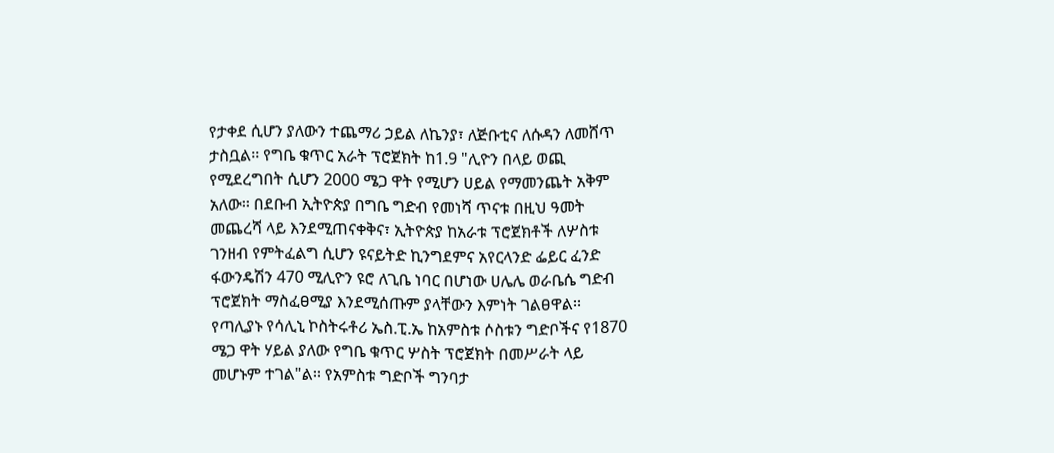የታቀደ ሲሆን ያለውን ተጨማሪ ኃይል ለኬንያ፣ ለጅቡቲና ለሱዳን ለመሸጥ ታስቧል፡፡ የግቤ ቁጥር አራት ፕሮጀክት ከ1.9 "ሊዮን በላይ ወጪ የሚደረግበት ሲሆን 2000 ሜጋ ዋት የሚሆን ሀይል የማመንጨት አቅም አለው፡፡ በደቡብ ኢትዮጵያ በግቤ ግድብ የመነሻ ጥናቱ በዚህ ዓመት መጨረሻ ላይ እንደሚጠናቀቅና፣ ኢትዮጵያ ከአራቱ ፕሮጀክቶች ለሦስቱ ገንዘብ የምትፈልግ ሲሆን ዩናይትድ ኪንግደምና አየርላንድ ፌይር ፈንድ ፋውንዴሽን 470 ሚሊዮን ዩሮ ለጊቤ ነባር በሆነው ሀሌሌ ወራቤሴ ግድብ ፕሮጀክት ማስፈፀሚያ እንደሚሰጡም ያላቸውን እምነት ገልፀዋል፡፡ የጣሊያኑ የሳሊኒ ኮስትሩቶሪ ኤስ.ፒ.ኤ ከአምስቱ ሶስቱን ግድቦችና የ1870 ሜጋ ዋት ሃይል ያለው የግቤ ቁጥር ሦስት ፕሮጀክት በመሥራት ላይ መሆኑም ተገል"ል፡፡ የአምስቱ ግድቦች ግንባታ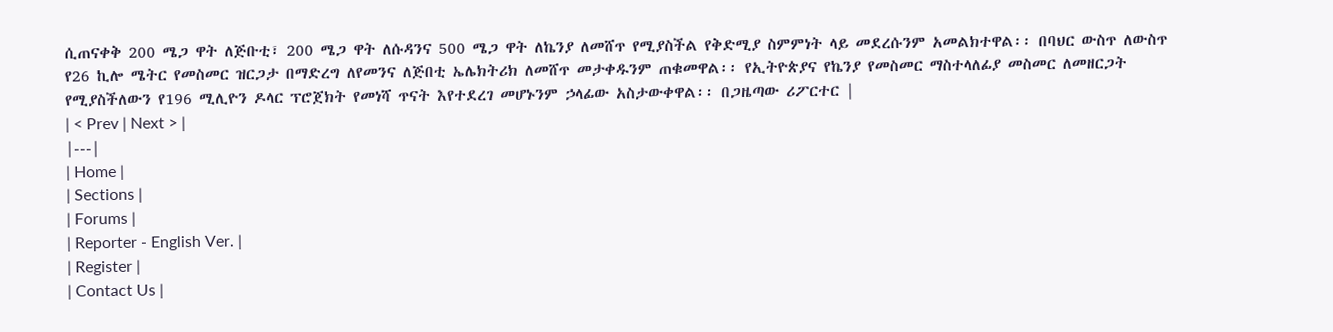ሲጠናቀቅ 200 ሜጋ ዋት ለጅቡቲ፣ 200 ሜጋ ዋት ለሱዳንና 500 ሜጋ ዋት ለኬንያ ለመሸጥ የሚያስችል የቅድሚያ ስምምነት ላይ መደረሱንም አመልክተዋል፡፡ በባህር ውስጥ ለውስጥ የ26 ኪሎ ሜትር የመስመር ዝርጋታ በማድረግ ለየመንና ለጅበቲ ኤሌክትሪክ ለመሸጥ መታቀዱንም ጠቁመዋል፡፡ የኢትዮጵያና የኬንያ የመስመር ማስተላለፊያ መስመር ለመዘርጋት የሚያስችለውን የ196 ሚሊዮን ዶላር ፕሮጀክት የመነሻ ጥናት እየተደረገ መሆኑንም ኃላፊው አስታውቀዋል፡፡ በጋዜጣው ሪፖርተር |
| < Prev | Next > |
|---|
| Home |
| Sections |
| Forums |
| Reporter - English Ver. |
| Register |
| Contact Us |